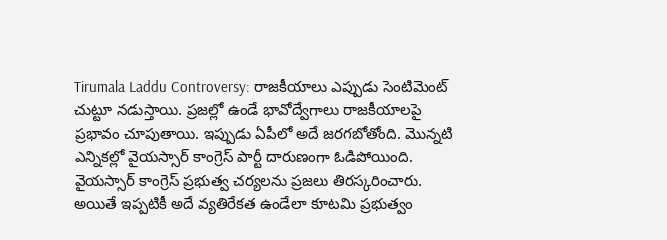Tirumala Laddu Controversy: రాజకీయాలు ఎప్పుడు సెంటిమెంట్ చుట్టూ నడుస్తాయి. ప్రజల్లో ఉండే భావోద్వేగాలు రాజకీయాలపై ప్రభావం చూపుతాయి. ఇప్పుడు ఏపీలో అదే జరగబోతోంది. మొన్నటి ఎన్నికల్లో వైయస్సార్ కాంగ్రెస్ పార్టీ దారుణంగా ఓడిపోయింది. వైయస్సార్ కాంగ్రెస్ ప్రభుత్వ చర్యలను ప్రజలు తిరస్కరించారు. అయితే ఇప్పటికీ అదే వ్యతిరేకత ఉండేలా కూటమి ప్రభుత్వం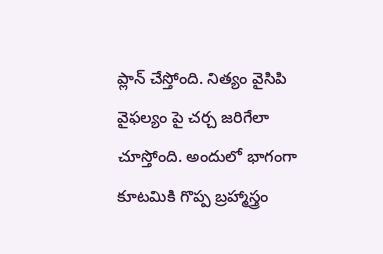ప్లాన్ చేస్తోంది. నిత్యం వైసిపి వైఫల్యం పై చర్చ జరిగేలా చూస్తోంది. అందులో భాగంగా కూటమికి గొప్ప బ్రహ్మాస్త్రం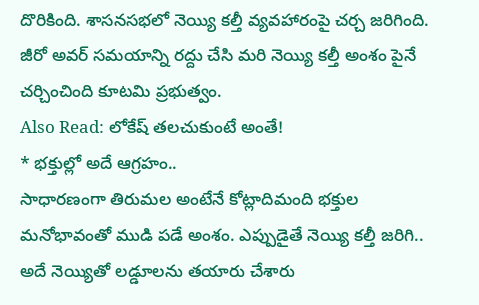దొరికింది. శాసనసభలో నెయ్యి కల్తీ వ్యవహారంపై చర్చ జరిగింది. జీరో అవర్ సమయాన్ని రద్దు చేసి మరి నెయ్యి కల్తీ అంశం పైనే చర్చించింది కూటమి ప్రభుత్వం.
Also Read: లోకేష్ తలచుకుంటే అంతే!
* భక్తుల్లో అదే ఆగ్రహం..
సాధారణంగా తిరుమల అంటేనే కోట్లాదిమంది భక్తుల మనోభావంతో ముడి పడే అంశం. ఎప్పుడైతే నెయ్యి కల్తీ జరిగి.. అదే నెయ్యితో లడ్డూలను తయారు చేశారు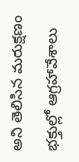అని తెలిసిన మరుక్షణం భక్తుల్లో ఆగ్రహావేశాలు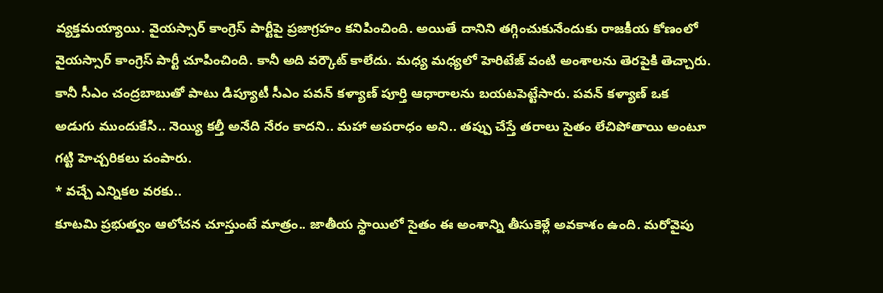వ్యక్తమయ్యాయి. వైయస్సార్ కాంగ్రెస్ పార్టీపై ప్రజాగ్రహం కనిపించింది. అయితే దానిని తగ్గించుకునేందుకు రాజకీయ కోణంలో వైయస్సార్ కాంగ్రెస్ పార్టీ చూపించింది. కానీ అది వర్కౌట్ కాలేదు. మధ్య మధ్యలో హెరిటేజ్ వంటి అంశాలను తెరపైకి తెచ్చారు. కానీ సీఎం చంద్రబాబుతో పాటు డిప్యూటీ సీఎం పవన్ కళ్యాణ్ పూర్తి ఆధారాలను బయటపెట్టేసారు. పవన్ కళ్యాణ్ ఒక అడుగు ముందుకేసి.. నెయ్యి కల్తీ అనేది నేరం కాదని.. మహా అపరాధం అని.. తప్పు చేస్తే తరాలు సైతం లేచిపోతాయి అంటూ గట్టి హెచ్చరికలు పంపారు.
* వచ్చే ఎన్నికల వరకు..
కూటమి ప్రభుత్వం ఆలోచన చూస్తుంటే మాత్రం.. జాతీయ స్థాయిలో సైతం ఈ అంశాన్ని తీసుకెళ్లే అవకాశం ఉంది. మరోవైపు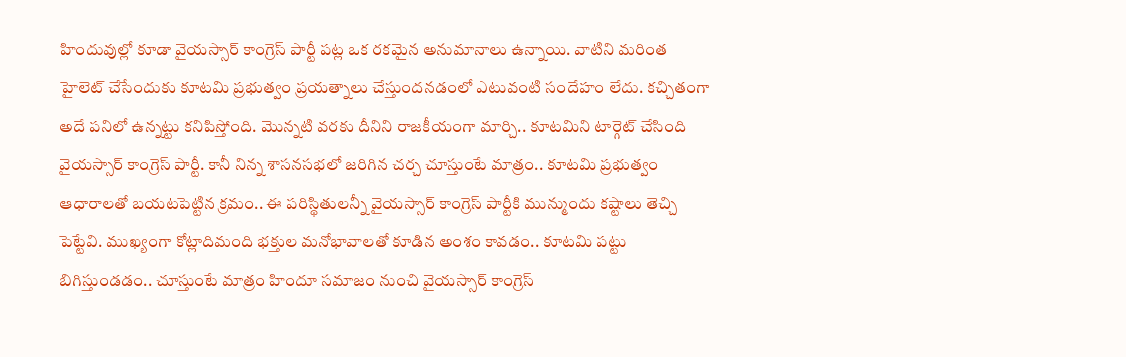హిందువుల్లో కూడా వైయస్సార్ కాంగ్రెస్ పార్టీ పట్ల ఒక రకమైన అనుమానాలు ఉన్నాయి. వాటిని మరింత హైలెట్ చేసేందుకు కూటమి ప్రభుత్వం ప్రయత్నాలు చేస్తుందనడంలో ఎటువంటి సందేహం లేదు. కచ్చితంగా అదే పనిలో ఉన్నట్టు కనిపిస్తోంది. మొన్నటి వరకు దీనిని రాజకీయంగా మార్చి.. కూటమిని టార్గెట్ చేసింది వైయస్సార్ కాంగ్రెస్ పార్టీ. కానీ నిన్న శాసనసభలో జరిగిన చర్చ చూస్తుంటే మాత్రం.. కూటమి ప్రభుత్వం ఆధారాలతో బయటపెట్టిన క్రమం.. ఈ పరిస్థితులన్నీ వైయస్సార్ కాంగ్రెస్ పార్టీకి మున్ముందు కష్టాలు తెచ్చి పెట్టేవి. ముఖ్యంగా కోట్లాదిమంది భక్తుల మనోభావాలతో కూడిన అంశం కావడం.. కూటమి పట్టు బిగిస్తుండడం.. చూస్తుంటే మాత్రం హిందూ సమాజం నుంచి వైయస్సార్ కాంగ్రెస్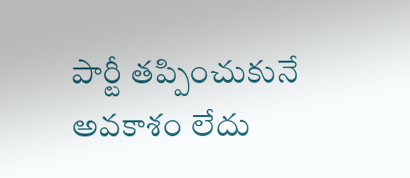పార్టీ తప్పించుకునే అవకాశం లేదు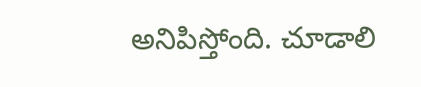అనిపిస్తోంది. చూడాలి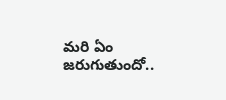మరి ఏం జరుగుతుందో..